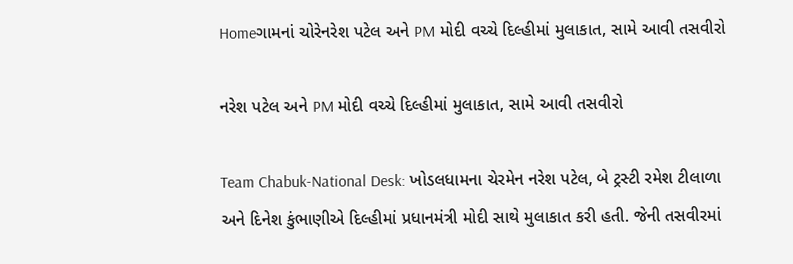Homeગામનાં ચોરેનરેશ પટેલ અને PM મોદી વચ્ચે દિલ્હીમાં મુલાકાત, સામે આવી તસવીરો

નરેશ પટેલ અને PM મોદી વચ્ચે દિલ્હીમાં મુલાકાત, સામે આવી તસવીરો

Team Chabuk-National Desk: ખોડલધામના ચેરમેન નરેશ પટેલ, બે ટ્રસ્ટી રમેશ ટીલાળા અને દિનેશ કુંભાણીએ દિલ્હીમાં પ્રધાનમંત્રી મોદી સાથે મુલાકાત કરી હતી. જેની તસવીરમાં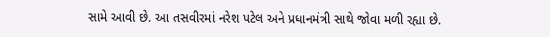સામે આવી છે. આ તસવીરમાં નરેશ પટેલ અને પ્રધાનમંત્રી સાથે જોવા મળી રહ્યા છે.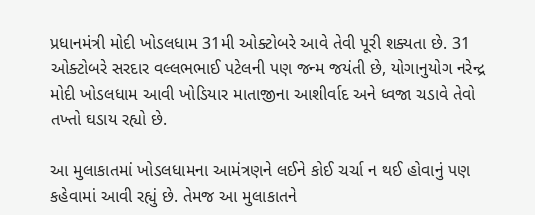પ્રધાનમંત્રી મોદી ખોડલધામ 31મી ઓક્ટોબરે આવે તેવી પૂરી શક્યતા છે. 31 ઓક્ટોબરે સરદાર વલ્લભભાઈ પટેલની પણ જન્મ જયંતી છે, યોગાનુયોગ નરેન્દ્ર મોદી ખોડલધામ આવી ખોડિયાર માતાજીના આશીર્વાદ અને ધ્વજા ચડાવે તેવો તખ્તો ઘડાય રહ્યો છે.

આ મુલાકાતમાં ખોડલધામના આમંત્રણને લઈને કોઈ ચર્ચા ન થઈ હોવાનું પણ કહેવામાં આવી રહ્યું છે. તેમજ આ મુલાકાતને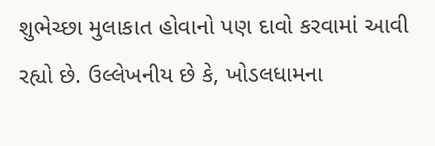શુભેચ્છા મુલાકાત હોવાનો પણ દાવો કરવામાં આવી રહ્યો છે. ઉલ્લેખનીય છે કે, ખોડલધામના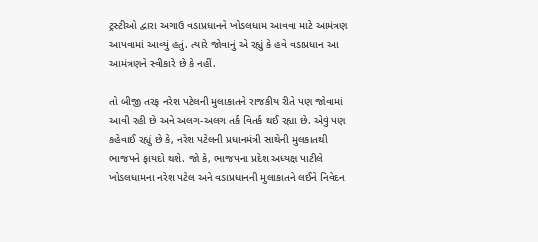ટ્રસ્ટીઓ દ્વારા અગાઉ વડાપ્રધાનને ખોડલધામ આવવા માટે આમંત્રણ આપવામાં આવ્યું હતું. ત્યારે જોવાનું એ રહ્યું કે હવે વડાપ્રધાન આ આમંત્રણને સ્વીકારે છે કે નહીં.

તો બીજી તરફ નરેશ પટેલની મુલાકાતને રાજકીય રીતે પણ જોવામાં આવી રહી છે અને અલગ-અલગ તર્ક વિતર્ક થઈ રહ્યા છે. એવું પણ કહેવાઈ રહ્યું છે કે, નરેશ પટેલની પ્રધાનમંત્રી સાથેની મુલકાતથી ભાજપને ફાયદો થશે. જો કે, ભાજપના પ્રદેશ અધ્યક્ષ પાટીલે ખોડલધામના નરેશ પટેલ અને વડાપ્રધાનની મુલાકાતને લઈને નિવેદન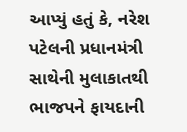આપ્યું હતું કે, નરેશ પટેલની પ્રધાનમંત્રી સાથેની મુલાકાતથી ભાજપને ફાયદાની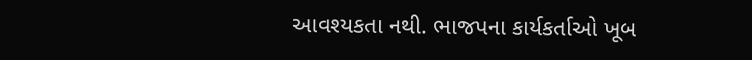આવશ્યકતા નથી. ભાજપના કાર્યકર્તાઓ ખૂબ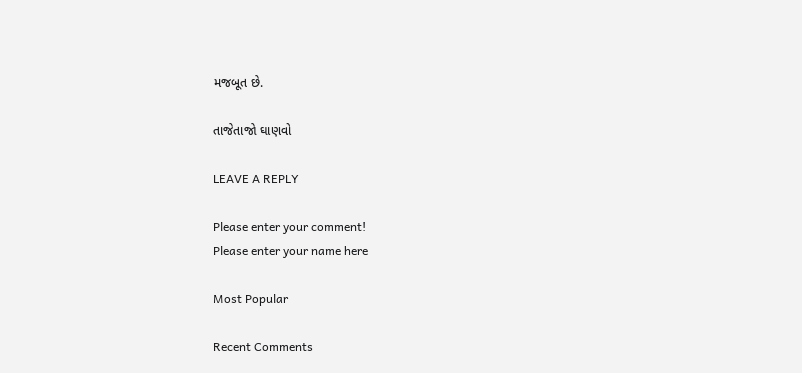મજબૂત છે.

તાજેતાજો ઘાણવો

LEAVE A REPLY

Please enter your comment!
Please enter your name here

Most Popular

Recent Comments